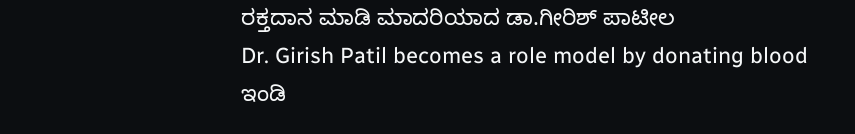ರಕ್ತದಾನ ಮಾಡಿ ಮಾದರಿಯಾದ ಡಾ.ಗೀರಿಶ್ ಪಾಟೀಲ
Dr. Girish Patil becomes a role model by donating blood
ಇಂಡಿ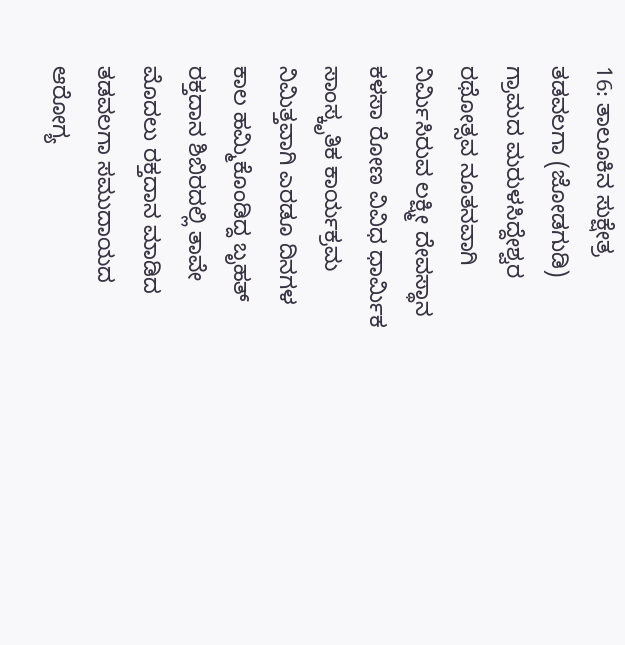16: ತಾಲೂಕಿನ ಸುಕ್ಷೇತ್ರ ತಡವಲಗಾ (ಜೋಡಗುಡಿ) ಗ್ರಾಮದ ಮರುಳಸಿದ್ದೇಶ್ವರ ರಥೋತ್ಸವ ನೂತನವಾಗಿ ನಿರ್ಮಿಸಿರುವ ಲಕ್ಷ್ಮೀ ದೇವಸ್ಥಾನ ಕಳಸಾ ರೋಣ ವಿವಿಧ ಧಾರ್ಮಿಕ ಸಾಂಸ್ಕೃತಿಕ ಕಾರ್ಯಕ್ರಮ ನಿಮಿತ್ತವಾಗಿ ಎರಡೂ ದಿನಗಳ ಕಾಲ ಹಮ್ಮಿಕೊಂಡಿದ್ದ ಬೃಹತ್ ರಕ್ತದಾನ ಶಿಬಿರದಲ್ಲಿ ತಾವೇ ಮೊದಲು ರಕ್ತದಾನ ಮಾಡಿದ ತಡವಲಗಾ ಸಮುದಾಯದ ಆರೋಗ್ಯ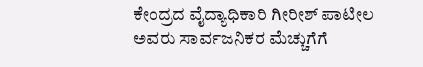ಕೇಂದ್ರದ ವೈದ್ಯಾಧಿಕಾರಿ ಗೀರೀಶ್ ಪಾಟೀಲ ಅವರು ಸಾರ್ವಜನಿಕರ ಮೆಚ್ಚುಗೆಗೆ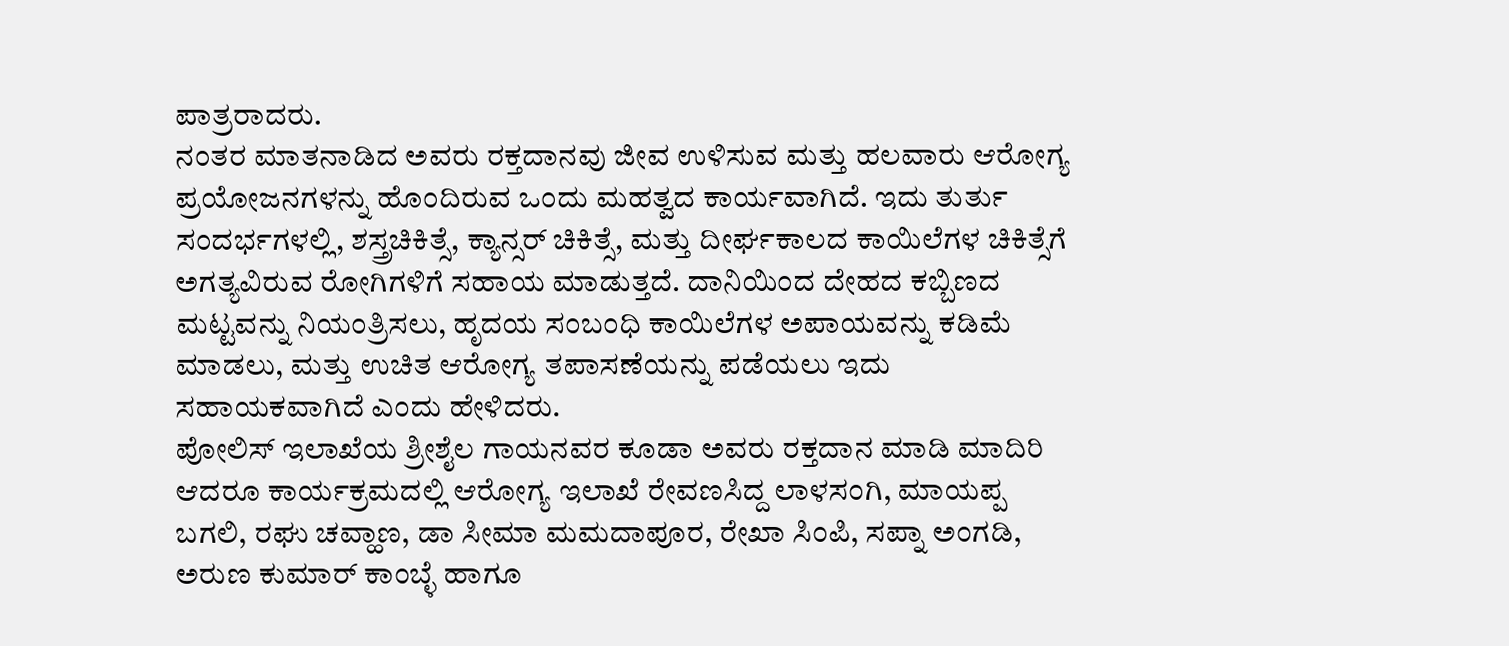ಪಾತ್ರರಾದರು.
ನಂತರ ಮಾತನಾಡಿದ ಅವರು ರಕ್ತದಾನವು ಜೀವ ಉಳಿಸುವ ಮತ್ತು ಹಲವಾರು ಆರೋಗ್ಯ ಪ್ರಯೋಜನಗಳನ್ನು ಹೊಂದಿರುವ ಒಂದು ಮಹತ್ವದ ಕಾರ್ಯವಾಗಿದೆ. ಇದು ತುರ್ತು ಸಂದರ್ಭಗಳಲ್ಲಿ, ಶಸ್ತ್ರಚಿಕಿತ್ಸೆ, ಕ್ಯಾನ್ಸರ್ ಚಿಕಿತ್ಸೆ, ಮತ್ತು ದೀರ್ಘಕಾಲದ ಕಾಯಿಲೆಗಳ ಚಿಕಿತ್ಸೆಗೆ ಅಗತ್ಯವಿರುವ ರೋಗಿಗಳಿಗೆ ಸಹಾಯ ಮಾಡುತ್ತದೆ. ದಾನಿಯಿಂದ ದೇಹದ ಕಬ್ಬಿಣದ ಮಟ್ಟವನ್ನು ನಿಯಂತ್ರಿಸಲು, ಹೃದಯ ಸಂಬಂಧಿ ಕಾಯಿಲೆಗಳ ಅಪಾಯವನ್ನು ಕಡಿಮೆ ಮಾಡಲು, ಮತ್ತು ಉಚಿತ ಆರೋಗ್ಯ ತಪಾಸಣೆಯನ್ನು ಪಡೆಯಲು ಇದು ಸಹಾಯಕವಾಗಿದೆ ಎಂದು ಹೇಳಿದರು.
ಪೋಲಿಸ್ ಇಲಾಖೆಯ ಶ್ರೀಶೈಲ ಗಾಯನವರ ಕೂಡಾ ಅವರು ರಕ್ತದಾನ ಮಾಡಿ ಮಾದಿರಿ ಆದರೂ ಕಾರ್ಯಕ್ರಮದಲ್ಲಿ ಆರೋಗ್ಯ ಇಲಾಖೆ ರೇವಣಸಿದ್ದ ಲಾಳಸಂಗಿ, ಮಾಯಪ್ಪ ಬಗಲಿ, ರಘು ಚವ್ಹಾಣ, ಡಾ ಸೀಮಾ ಮಮದಾಪೂರ, ರೇಖಾ ಸಿಂಪಿ, ಸಪ್ನಾ ಅಂಗಡಿ, ಅರುಣ ಕುಮಾರ್ ಕಾಂಬ್ಳೆ ಹಾಗೂ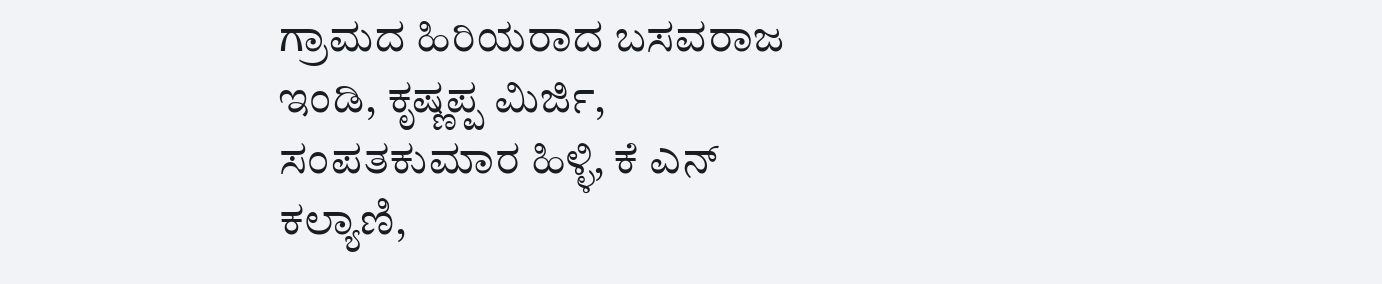ಗ್ರಾಮದ ಹಿರಿಯರಾದ ಬಸವರಾಜ ಇಂಡಿ, ಕೃಷ್ಣಪ್ಪ ಮಿರ್ಜಿ, ಸಂಪತಕುಮಾರ ಹಿಳ್ಳಿ, ಕೆ ಎನ್ ಕಲ್ಯಾಣಿ,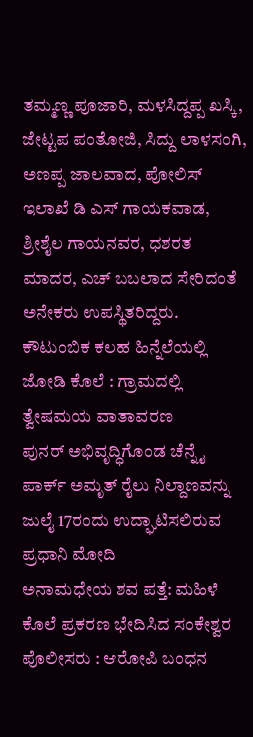ತಮ್ಮಣ್ಣ ಪೂಜಾರಿ, ಮಳಸಿದ್ದಪ್ಪ ಖಸ್ಕಿ, ಜೇಟ್ಟಪ ಪಂತೋಜಿ, ಸಿದ್ದು ಲಾಳಸಂಗಿ, ಅಣಪ್ಪ ಜಾಲವಾದ, ಪೋಲಿಸ್ ಇಲಾಖೆ ಡಿ ಎಸ್ ಗಾಯಕವಾಡ, ಶ್ರೀಶೈಲ ಗಾಯನವರ, ಧಶರತ ಮಾದರ, ಎಚ್ ಬಬಲಾದ ಸೇರಿದಂತೆ ಅನೇಕರು ಉಪಸ್ಥಿತರಿದ್ದರು.
ಕೌಟುಂಬಿಕ ಕಲಹ ಹಿನ್ನೆಲೆಯಲ್ಲಿ ಜೋಡಿ ಕೊಲೆ : ಗ್ರಾಮದಲ್ಲಿ ತ್ವೇಷಮಯ ವಾತಾವರಣ
ಪುನರ್ ಅಭಿವೃದ್ಧಿಗೊಂಡ ಚೆನ್ನೈ ಪಾರ್ಕ್ ಅಮೃತ್ ರೈಲು ನಿಲ್ದಾಣವನ್ನು ಜುಲೈ 17ರಂದು ಉದ್ಘಾಟಿಸಲಿರುವ ಪ್ರಧಾನಿ ಮೋದಿ
ಅನಾಮಧೇಯ ಶವ ಪತ್ತೆ: ಮಹಿಳೆ ಕೊಲೆ ಪ್ರಕರಣ ಭೇದಿಸಿದ ಸಂಕೇಶ್ವರ ಪೊಲೀಸರು : ಆರೋಪಿ ಬಂಧನ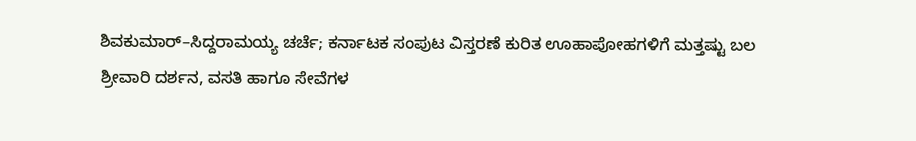ಶಿವಕುಮಾರ್–ಸಿದ್ದರಾಮಯ್ಯ ಚರ್ಚೆ; ಕರ್ನಾಟಕ ಸಂಪುಟ ವಿಸ್ತರಣೆ ಕುರಿತ ಊಹಾಪೋಹಗಳಿಗೆ ಮತ್ತಷ್ಟು ಬಲ
ಶ್ರೀವಾರಿ ದರ್ಶನ, ವಸತಿ ಹಾಗೂ ಸೇವೆಗಳ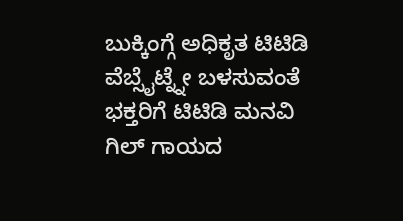ಬುಕ್ಕಿಂಗ್ಗೆ ಅಧಿಕೃತ ಟಿಟಿಡಿ ವೆಬ್ಸೈಟ್ನ್ನೇ ಬಳಸುವಂತೆ ಭಕ್ತರಿಗೆ ಟಿಟಿಡಿ ಮನವಿ
ಗಿಲ್ ಗಾಯದ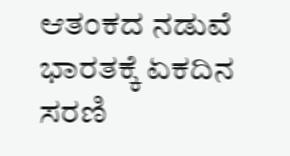ಆತಂಕದ ನಡುವೆ ಭಾರತಕ್ಕೆ ಏಕದಿನ ಸರಣಿ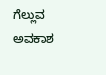ಗೆಲ್ಲುವ ಅವಕಾಶ